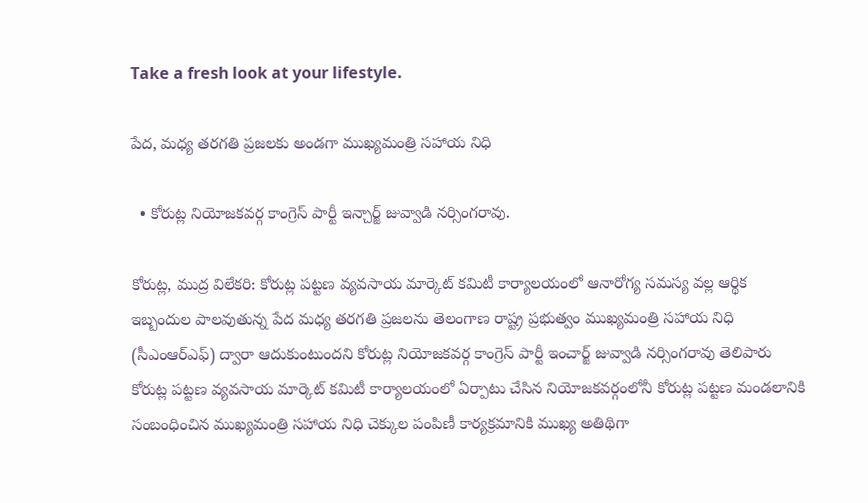Take a fresh look at your lifestyle.

పేద, మధ్య తరగతి ప్రజలకు అండగా ముఖ్యమంత్రి సహాయ నిధి

  • కోరుట్ల నియోజకవర్గ కాంగ్రెస్ పార్టీ ఇన్చార్జ్ జువ్వాడి నర్సింగరావు.

కోరుట్ల, ముద్ర విలేకరి: కోరుట్ల పట్టణ వ్యవసాయ మార్కెట్ కమిటీ కార్యాలయంలో ఆనారోగ్య సమస్య వల్ల ఆర్థిక ఇబ్బందుల పాలవుతున్న పేద మధ్య తరగతి ప్రజలను తెలంగాణ రాష్ట్ర ప్రభుత్వం ముఖ్యమంత్రి సహాయ నిధి (సీఎంఆర్ఎఫ్) ద్వారా ఆదుకుంటుందని కోరుట్ల నియోజకవర్గ కాంగ్రెస్ పార్టీ ఇంచార్జ్ జువ్వాడి నర్సింగరావు తెలిపారు కోరుట్ల పట్టణ వ్యవసాయ మార్కెట్ కమిటీ కార్యాలయంలో ఏర్పాటు చేసిన నియోజకవర్గంలోనీ కోరుట్ల పట్టణ మండలానికి సంబంధించిన ముఖ్యమంత్రి సహాయ నిధి చెక్కుల పంపిణీ కార్యక్రమానికి ముఖ్య అతిథిగా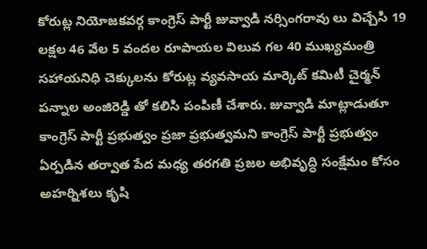కోరుట్ల నియోజకవర్గ కాంగ్రెస్ పార్టీ జువ్వాడి నర్సింగరావు లు విచ్చేసి 19 లక్షల 46 వేల 5 వందల రూపాయల విలువ గల 40 ముఖ్యమంత్రి సహాయనిధి చెక్కులను కోరుట్ల వ్యవసాయ మార్కెట్ కమిటీ చైర్మన్ పన్నాల అంజిరెడ్డి తో కలిసి పంపిణీ చేశారు. జువ్వాడి మాట్లాడుతూ కాంగ్రెస్ పార్టీ ప్రభుత్వం ప్రజా ప్రభుత్వమని కాంగ్రెస్ పార్టీ ప్రభుత్వం ఏర్పడిన తర్వాత పేద మధ్య తరగతి ప్రజల అభివృద్ధి సంక్షేమం కోసం అహర్నిశలు కృషి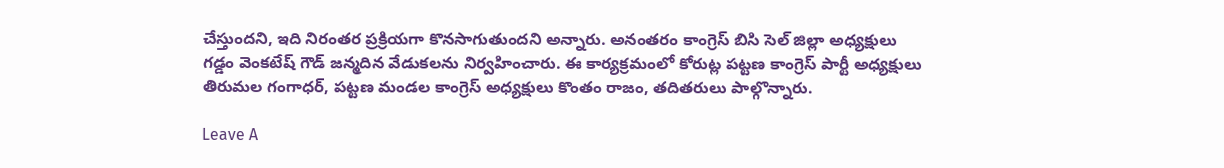చేస్తుందని, ఇది నిరంతర ప్రక్రియగా కొనసాగుతుందని అన్నారు. అనంతరం కాంగ్రెస్ బిసి సెల్ జిల్లా అధ్యక్షులు గడ్డం వెంకటేష్ గౌడ్ జన్మదిన వేడుకలను నిర్వహించారు. ఈ కార్యక్రమంలో కోరుట్ల పట్టణ కాంగ్రెస్ పార్టీ అధ్యక్షులు తిరుమల గంగాధర్, పట్టణ మండల కాంగ్రెస్ అధ్యక్షులు కొంతం రాజం, తదితరులు పాల్గొన్నారు.

Leave A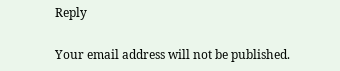Reply

Your email address will not be published.